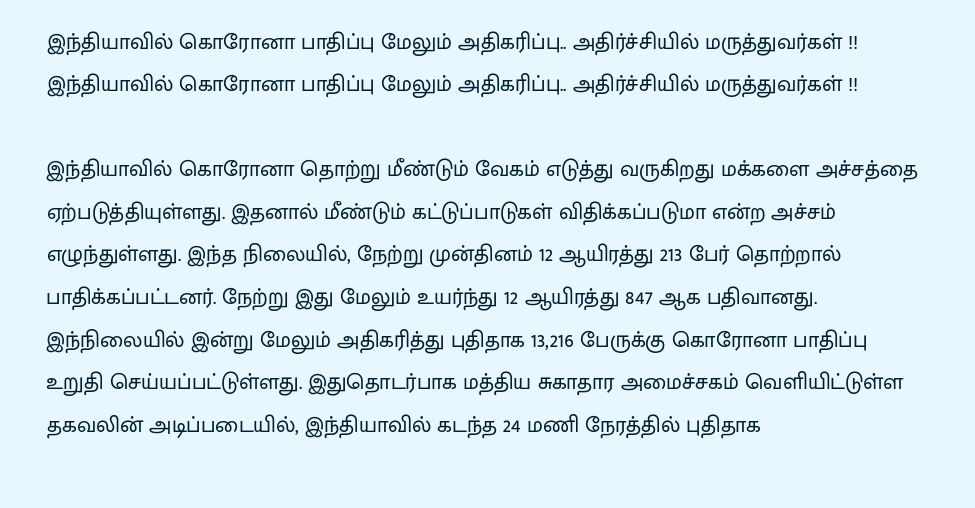இந்தியாவில் கொரோனா பாதிப்பு மேலும் அதிகரிப்பு.. அதிர்ச்சியில் மருத்துவர்கள் !!
இந்தியாவில் கொரோனா பாதிப்பு மேலும் அதிகரிப்பு.. அதிர்ச்சியில் மருத்துவர்கள் !!

இந்தியாவில் கொரோனா தொற்று மீண்டும் வேகம் எடுத்து வருகிறது மக்களை அச்சத்தை ஏற்படுத்தியுள்ளது. இதனால் மீண்டும் கட்டுப்பாடுகள் விதிக்கப்படுமா என்ற அச்சம் எழுந்துள்ளது. இந்த நிலையில், நேற்று முன்தினம் 12 ஆயிரத்து 213 பேர் தொற்றால் பாதிக்கப்பட்டனர். நேற்று இது மேலும் உயர்ந்து 12 ஆயிரத்து 847 ஆக பதிவானது.
இந்நிலையில் இன்று மேலும் அதிகரித்து புதிதாக 13,216 பேருக்கு கொரோனா பாதிப்பு உறுதி செய்யப்பட்டுள்ளது. இதுதொடர்பாக மத்திய சுகாதார அமைச்சகம் வெளியிட்டுள்ள தகவலின் அடிப்படையில், இந்தியாவில் கடந்த 24 மணி நேரத்தில் புதிதாக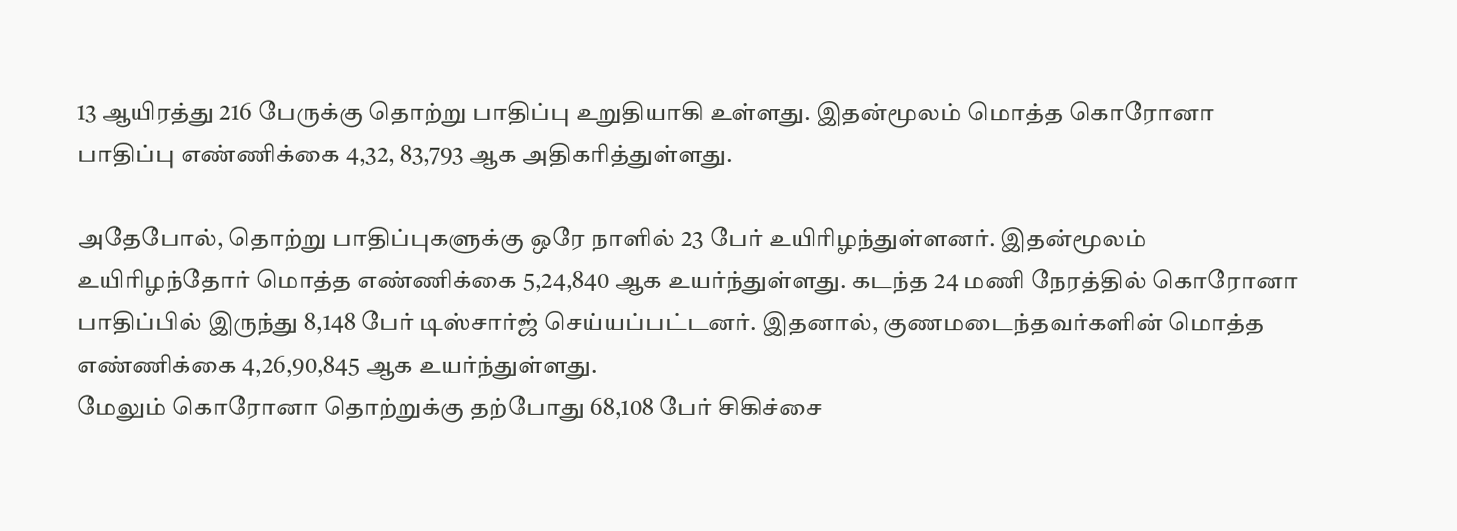13 ஆயிரத்து 216 பேருக்கு தொற்று பாதிப்பு உறுதியாகி உள்ளது. இதன்மூலம் மொத்த கொரோனா பாதிப்பு எண்ணிக்கை 4,32, 83,793 ஆக அதிகரித்துள்ளது.

அதேபோல், தொற்று பாதிப்புகளுக்கு ஒரே நாளில் 23 பேர் உயிரிழந்துள்ளனர். இதன்மூலம் உயிரிழந்தோர் மொத்த எண்ணிக்கை 5,24,840 ஆக உயர்ந்துள்ளது. கடந்த 24 மணி நேரத்தில் கொரோனா பாதிப்பில் இருந்து 8,148 பேர் டிஸ்சார்ஜ் செய்யப்பட்டனர். இதனால், குணமடைந்தவர்களின் மொத்த எண்ணிக்கை 4,26,90,845 ஆக உயர்ந்துள்ளது.
மேலும் கொரோனா தொற்றுக்கு தற்போது 68,108 பேர் சிகிச்சை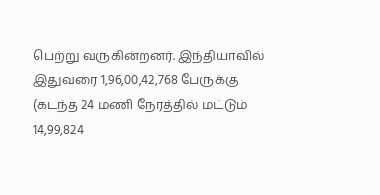பெற்று வருகின்றனர். இந்தியாவில் இதுவரை 1,96,00,42,768 பேருக்கு (கடந்த 24 மணி நேரத்தில் மட்டும் 14,99,824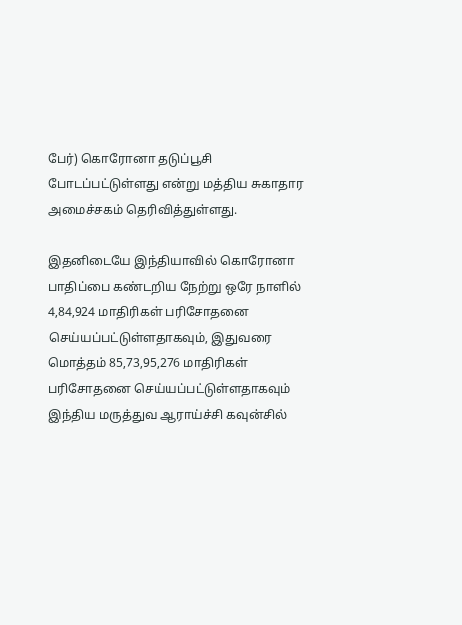பேர்) கொரோனா தடுப்பூசி போடப்பட்டுள்ளது என்று மத்திய சுகாதார அமைச்சகம் தெரிவித்துள்ளது.

இதனிடையே இந்தியாவில் கொரோனா பாதிப்பை கண்டறிய நேற்று ஒரே நாளில் 4,84,924 மாதிரிகள் பரிசோதனை செய்யப்பட்டுள்ளதாகவும், இதுவரை மொத்தம் 85,73,95,276 மாதிரிகள் பரிசோதனை செய்யப்பட்டுள்ளதாகவும் இந்திய மருத்துவ ஆராய்ச்சி கவுன்சில்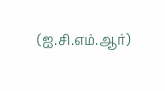(ஐ.சி.எம்.ஆர்)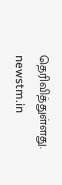தெரிவித்துள்ளது.
newstm.in